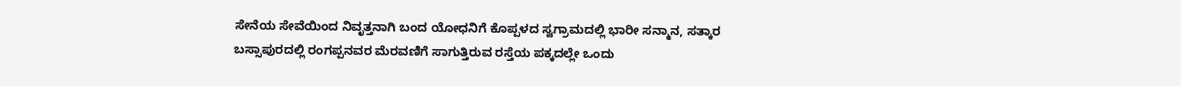ಸೇನೆಯ ಸೇವೆಯಿಂದ ನಿವೃತ್ತನಾಗಿ ಬಂದ ಯೋಧನಿಗೆ ಕೊಪ್ಪಳದ ಸ್ವಗ್ರಾಮದಲ್ಲಿ ಭಾರೀ ಸನ್ಮಾನ, ಸತ್ಕಾರ
ಬಸ್ಸಾಪುರದಲ್ಲಿ ರಂಗಪ್ಪನವರ ಮೆರವಣಿಗೆ ಸಾಗುತ್ತಿರುವ ರಸ್ತೆಯ ಪಕ್ಕದಲ್ಲೇ ಒಂದು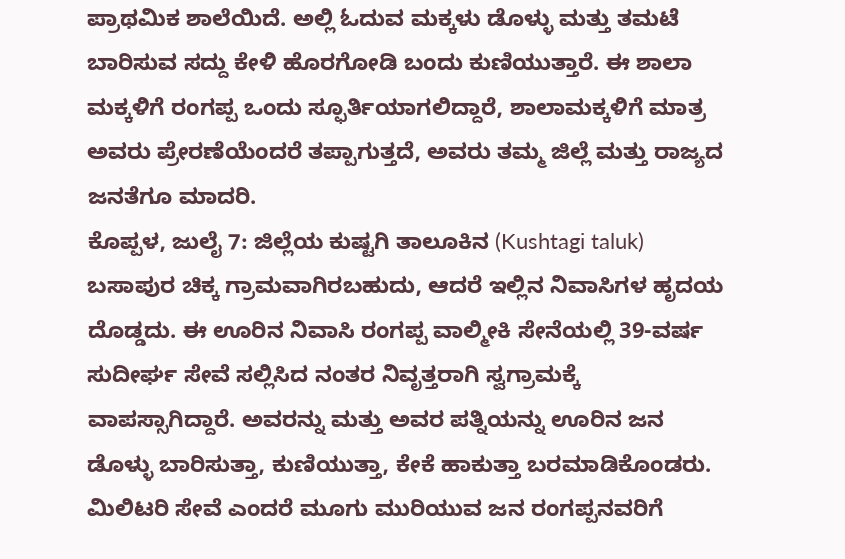ಪ್ರಾಥಮಿಕ ಶಾಲೆಯಿದೆ. ಅಲ್ಲಿ ಓದುವ ಮಕ್ಕಳು ಡೊಳ್ಳು ಮತ್ತು ತಮಟೆ ಬಾರಿಸುವ ಸದ್ದು ಕೇಳಿ ಹೊರಗೋಡಿ ಬಂದು ಕುಣಿಯುತ್ತಾರೆ. ಈ ಶಾಲಾ ಮಕ್ಕಳಿಗೆ ರಂಗಪ್ಪ ಒಂದು ಸ್ಫೂರ್ತಿಯಾಗಲಿದ್ದಾರೆ, ಶಾಲಾಮಕ್ಕಳಿಗೆ ಮಾತ್ರ ಅವರು ಪ್ರೇರಣೆಯೆಂದರೆ ತಪ್ಪಾಗುತ್ತದೆ, ಅವರು ತಮ್ಮ ಜಿಲ್ಲೆ ಮತ್ತು ರಾಜ್ಯದ ಜನತೆಗೂ ಮಾದರಿ.
ಕೊಪ್ಪಳ, ಜುಲೈ 7: ಜಿಲ್ಲೆಯ ಕುಷ್ಟಗಿ ತಾಲೂಕಿನ (Kushtagi taluk) ಬಸಾಪುರ ಚಿಕ್ಕ ಗ್ರಾಮವಾಗಿರಬಹುದು, ಆದರೆ ಇಲ್ಲಿನ ನಿವಾಸಿಗಳ ಹೃದಯ ದೊಡ್ಡದು. ಈ ಊರಿನ ನಿವಾಸಿ ರಂಗಪ್ಪ ವಾಲ್ಮೀಕಿ ಸೇನೆಯಲ್ಲಿ 39-ವರ್ಷ ಸುದೀರ್ಘ ಸೇವೆ ಸಲ್ಲಿಸಿದ ನಂತರ ನಿವೃತ್ತರಾಗಿ ಸ್ವಗ್ರಾಮಕ್ಕೆ ವಾಪಸ್ಸಾಗಿದ್ದಾರೆ. ಅವರನ್ನು ಮತ್ತು ಅವರ ಪತ್ನಿಯನ್ನು ಊರಿನ ಜನ ಡೊಳ್ಳು ಬಾರಿಸುತ್ತಾ, ಕುಣಿಯುತ್ತಾ, ಕೇಕೆ ಹಾಕುತ್ತಾ ಬರಮಾಡಿಕೊಂಡರು. ಮಿಲಿಟರಿ ಸೇವೆ ಎಂದರೆ ಮೂಗು ಮುರಿಯುವ ಜನ ರಂಗಪ್ಪನವರಿಗೆ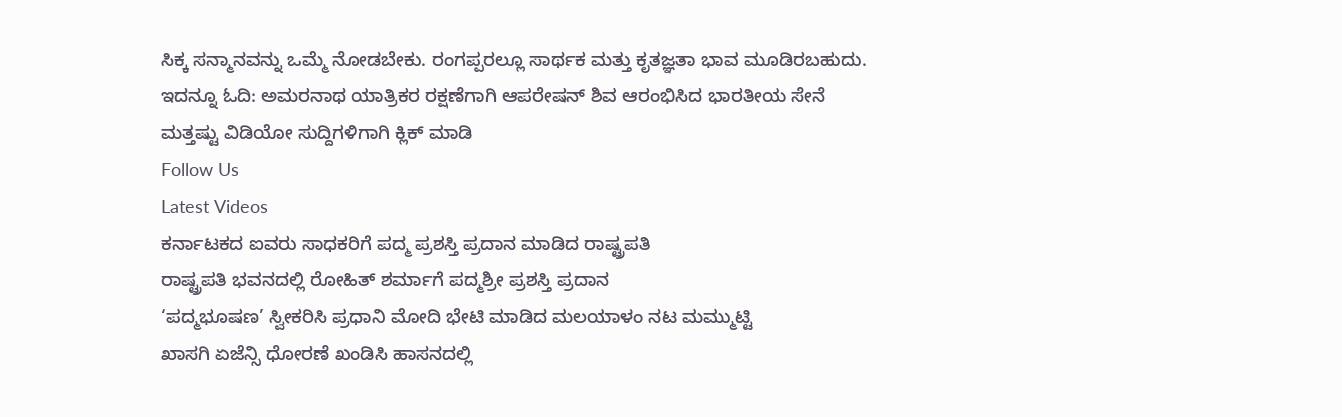ಸಿಕ್ಕ ಸನ್ಮಾನವನ್ನು ಒಮ್ಮೆ ನೋಡಬೇಕು. ರಂಗಪ್ಪರಲ್ಲೂ ಸಾರ್ಥಕ ಮತ್ತು ಕೃತಜ್ಞತಾ ಭಾವ ಮೂಡಿರಬಹುದು.
ಇದನ್ನೂ ಓದಿ: ಅಮರನಾಥ ಯಾತ್ರಿಕರ ರಕ್ಷಣೆಗಾಗಿ ಆಪರೇಷನ್ ಶಿವ ಆರಂಭಿಸಿದ ಭಾರತೀಯ ಸೇನೆ
ಮತ್ತಷ್ಟು ವಿಡಿಯೋ ಸುದ್ದಿಗಳಿಗಾಗಿ ಕ್ಲಿಕ್ ಮಾಡಿ
Follow Us
Latest Videos
ಕರ್ನಾಟಕದ ಐವರು ಸಾಧಕರಿಗೆ ಪದ್ಮ ಪ್ರಶಸ್ತಿ ಪ್ರದಾನ ಮಾಡಿದ ರಾಷ್ಟ್ರಪತಿ
ರಾಷ್ಟ್ರಪತಿ ಭವನದಲ್ಲಿ ರೋಹಿತ್ ಶರ್ಮಾಗೆ ಪದ್ಮಶ್ರೀ ಪ್ರಶಸ್ತಿ ಪ್ರದಾನ
‘ಪದ್ಮಭೂಷಣ’ ಸ್ವೀಕರಿಸಿ ಪ್ರಧಾನಿ ಮೋದಿ ಭೇಟಿ ಮಾಡಿದ ಮಲಯಾಳಂ ನಟ ಮಮ್ಮುಟ್ಟಿ
ಖಾಸಗಿ ಏಜೆನ್ಸಿ ಧೋರಣೆ ಖಂಡಿಸಿ ಹಾಸನದಲ್ಲಿ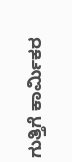ಗುತ್ತಿಗೆ ಕಾರ್ಮಿಕರ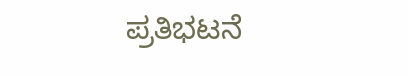ಪ್ರತಿಭಟನೆ